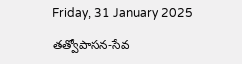Friday, 31 January 2025

తత్వోపాసన-సేవ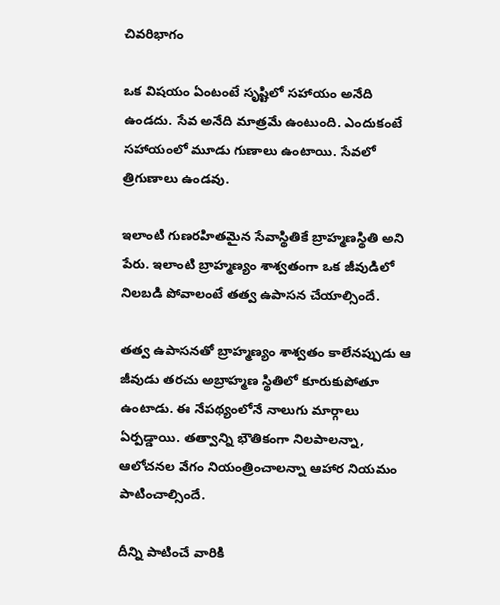చివరిభాగం

ఒక విషయం ఏంటంటే సృష్టిలో సహాయం అనేది ఉండదు. సేవ అనేది మాత్రమే ఉంటుంది. ఎందుకంటే సహాయంలో మూడు గుణాలు ఉంటాయి. సేవలో త్రిగుణాలు ఉండవు.

ఇలాంటి గుణరహితమైన సేవాస్థితికే బ్రాహ్మణస్థితి అని పేరు. ఇలాంటి బ్రాహ్మణ్యం శాశ్వతంగా ఒక జీవుడిలో నిలబడి పోవాలంటే తత్వ ఉపాసన చేయాల్సిందే.

తత్వ ఉపాసనతో బ్రాహ్మణ్యం శాశ్వతం కాలేనప్పుడు ఆ జీవుడు తరచు అబ్రాహ్మణ స్థితిలో కూరుకుపోతూ ఉంటాడు. ఈ నేపథ్యంలోనే నాలుగు మార్గాలు ఏర్పడ్డాయి. తత్వాన్ని భౌతికంగా నిలపాలన్నా, ఆలోచనల వేగం నియంత్రించాలన్నా ఆహార నియమం పాటించాల్సిందే.

దీన్ని పాటించే వారికి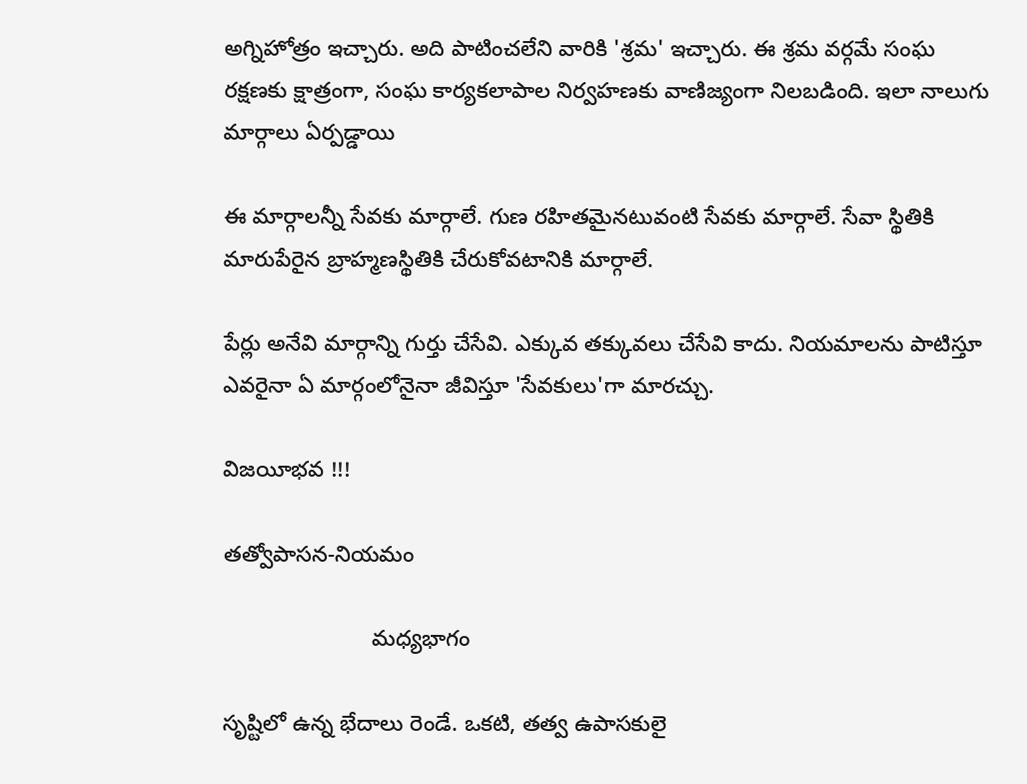అగ్నిహోత్రం ఇచ్చారు. అది పాటించలేని వారికి 'శ్రమ' ఇచ్చారు. ఈ శ్రమ వర్గమే సంఘ రక్షణకు క్షాత్రంగా, సంఘ కార్యకలాపాల నిర్వహణకు వాణిజ్యంగా నిలబడింది. ఇలా నాలుగు మార్గాలు ఏర్పడ్డాయి

ఈ మార్గాలన్నీ సేవకు మార్గాలే. గుణ రహితమైనటువంటి సేవకు మార్గాలే. సేవా స్థితికి మారుపేరైన బ్రాహ్మణస్థితికి చేరుకోవటానికి మార్గాలే.

పేర్లు అనేవి మార్గాన్ని గుర్తు చేసేవి. ఎక్కువ తక్కువలు చేసేవి కాదు. నియమాలను పాటిస్తూ ఎవరైనా ఏ మార్గంలోనైనా జీవిస్తూ 'సేవకులు'గా మారచ్చు.

విజయీభవ !!!

తత్వోపాసన-నియమం

                        మధ్యభాగం

సృష్టిలో ఉన్న భేదాలు రెండే. ఒకటి, తత్వ ఉపాసకులై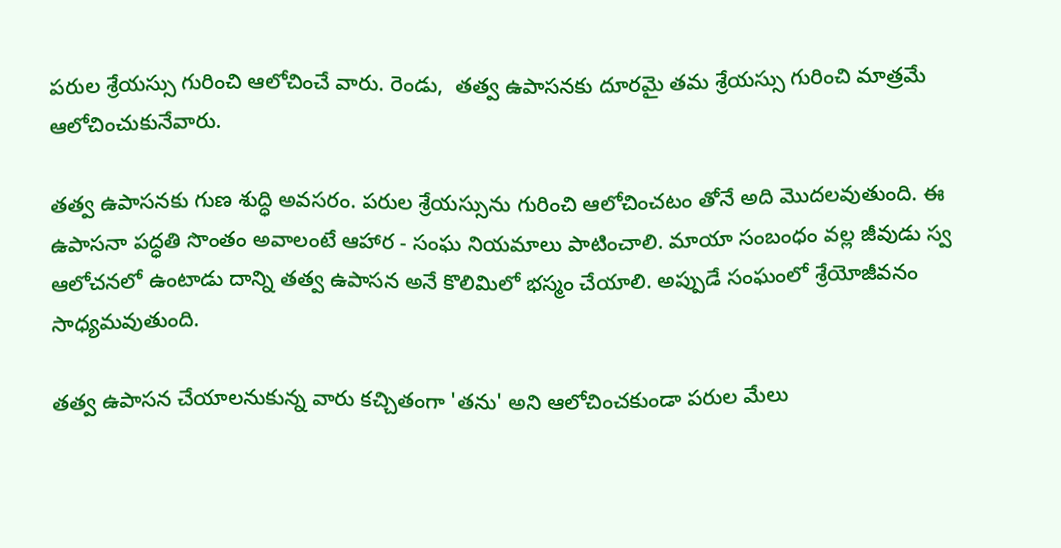పరుల శ్రేయస్సు గురించి ఆలోచించే వారు. రెండు,  తత్వ ఉపాసనకు దూరమై తమ శ్రేయస్సు గురించి మాత్రమే ఆలోచించుకునేవారు.

తత్వ ఉపాసనకు గుణ శుద్ధి అవసరం. పరుల శ్రేయస్సును గురించి ఆలోచించటం తోనే అది మొదలవుతుంది. ఈ ఉపాసనా పద్ధతి సొంతం అవాలంటే ఆహార - సంఘ నియమాలు పాటించాలి. మాయా సంబంధం వల్ల జీవుడు స్వ ఆలోచనలో ఉంటాడు దాన్ని తత్వ ఉపాసన అనే కొలిమిలో భస్మం చేయాలి. అప్పుడే సంఘంలో శ్రేయోజీవనం సాధ్యమవుతుంది.

తత్వ ఉపాసన చేయాలనుకున్న వారు కచ్చితంగా 'తను' అని ఆలోచించకుండా పరుల మేలు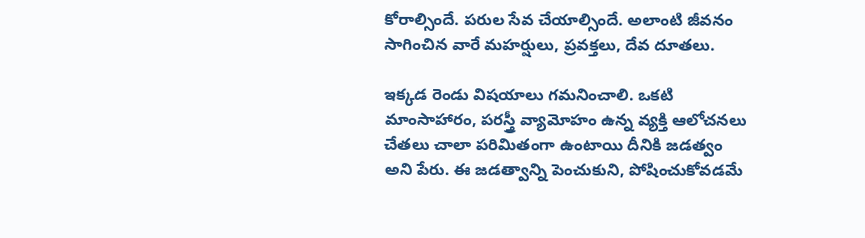కోరాల్సిందే. పరుల సేవ చేయాల్సిందే. అలాంటి జీవనం సాగించిన వారే మహర్షులు, ప్రవక్తలు, దేవ దూతలు.

ఇక్కడ రెండు విషయాలు గమనించాలి. ఒకటి మాంసాహారం, పరస్త్రీ వ్యామోహం ఉన్న వ్యక్తి ఆలోచనలు చేతలు చాలా పరిమితంగా ఉంటాయి దీనికి జడత్వం అని పేరు. ఈ జడత్వాన్ని పెంచుకుని, పోషించుకోవడమే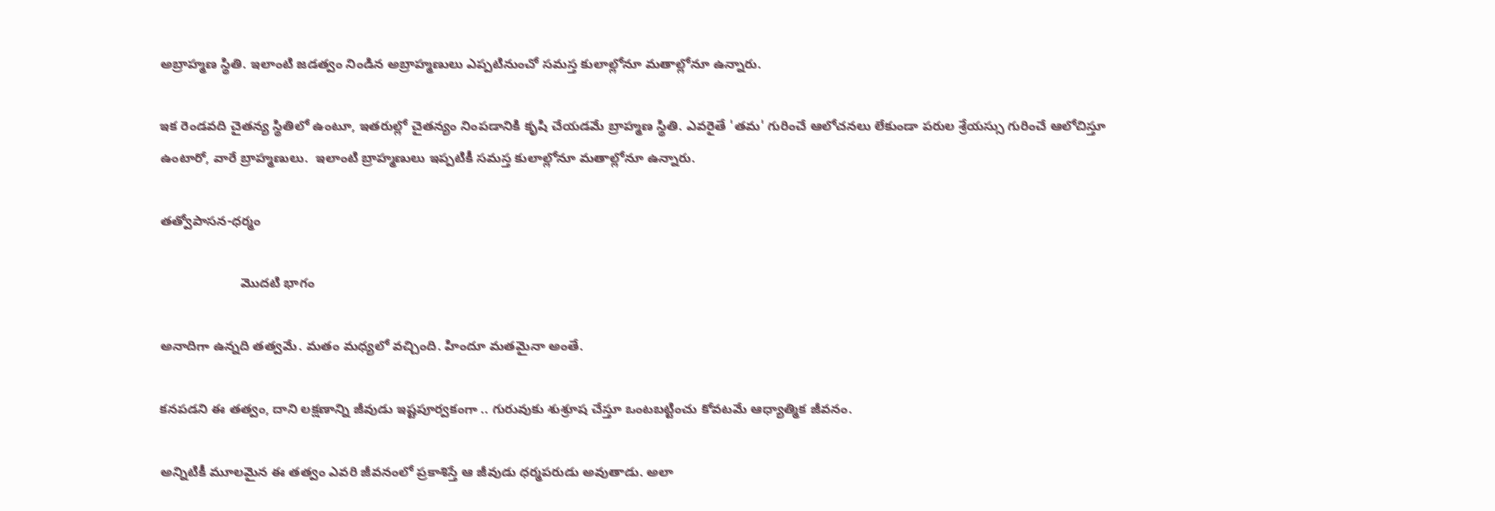అబ్రాహ్మణ స్థితి. ఇలాంటి జడత్వం నిండిన అబ్రాహ్మణులు ఎప్పటినుంచో సమస్త కులాల్లోనూ మతాల్లోనూ ఉన్నారు.

ఇక రెండవది చైతన్య స్థితిలో ఉంటూ, ఇతరుల్లో చైతన్యం నింపడానికి కృషి చేయడమే బ్రాహ్మణ స్థితి. ఎవరైతే 'తమ' గురించే ఆలోచనలు లేకుండా పరుల శ్రేయస్సు గురించే ఆలోచిస్తూ ఉంటారో, వారే బ్రాహ్మణులు.  ఇలాంటి బ్రాహ్మణులు ఇప్పటికీ సమస్త కులాల్లోనూ మతాల్లోనూ ఉన్నారు.

తత్వోపాసన-ధర్మం

                      మొదటి భాగం

అనాదిగా ఉన్నది తత్వమే. మతం మధ్యలో వచ్చింది. హిందూ మతమైనా అంతే.

కనపడని ఈ తత్వం, దాని లక్షణాన్ని జీవుడు ఇష్టపూర్వకంగా .. గురువుకు శుశ్రూష చేస్తూ ఒంటబట్టించు కోవటమే ఆధ్యాత్మిక జీవనం.

అన్నిటికీ మూలమైన ఈ తత్వం ఎవరి జీవనంలో ప్రకాశిస్తే ఆ జీవుడు ధర్మపరుడు అవుతాడు. అలా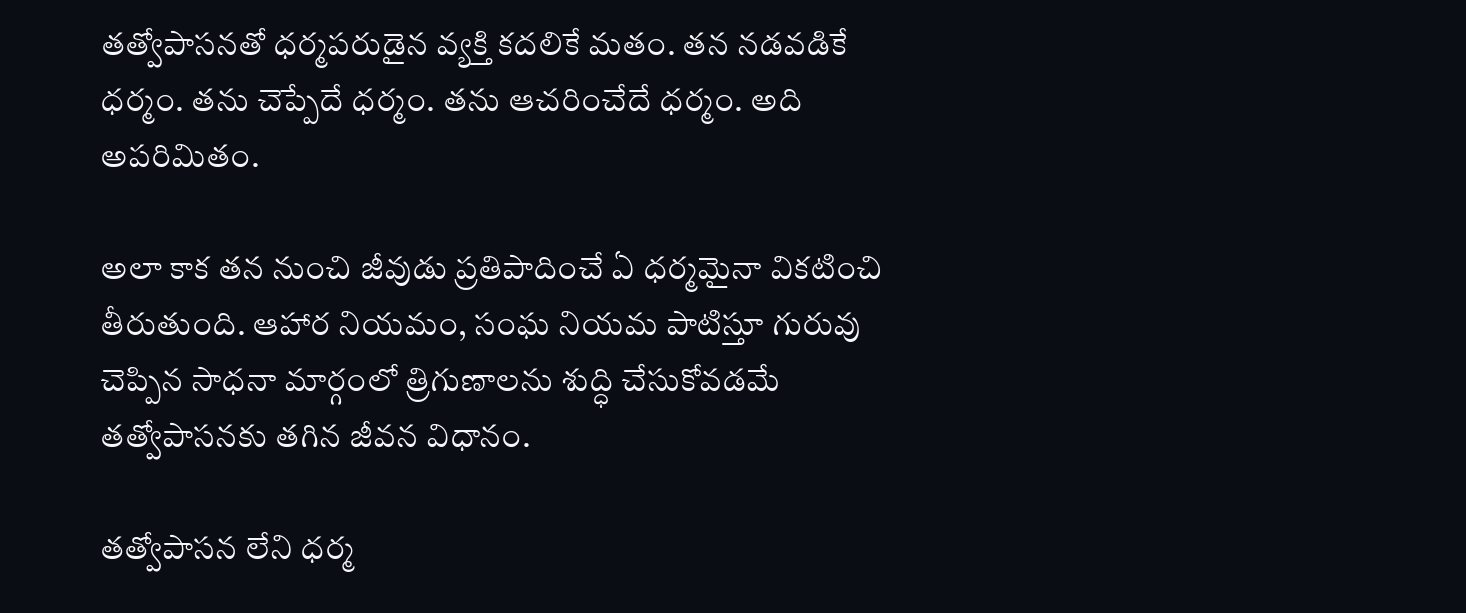తత్వోపాసనతో ధర్మపరుడైన వ్యక్తి కదలికే మతం. తన నడవడికే ధర్మం. తను చెప్పేదే ధర్మం. తను ఆచరించేదే ధర్మం. అది అపరిమితం.

అలా కాక తన నుంచి జీవుడు ప్రతిపాదించే ఏ ధర్మమైనా వికటించి తీరుతుంది. ఆహార నియమం, సంఘ నియమ పాటిస్తూ గురువు చెప్పిన సాధనా మార్గంలో త్రిగుణాలను శుద్ధి చేసుకోవడమే తత్వోపాసనకు తగిన జీవన విధానం.

తత్వోపాసన లేని ధర్మ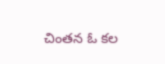చింతన ఓ కల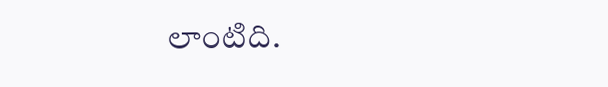లాంటిది.